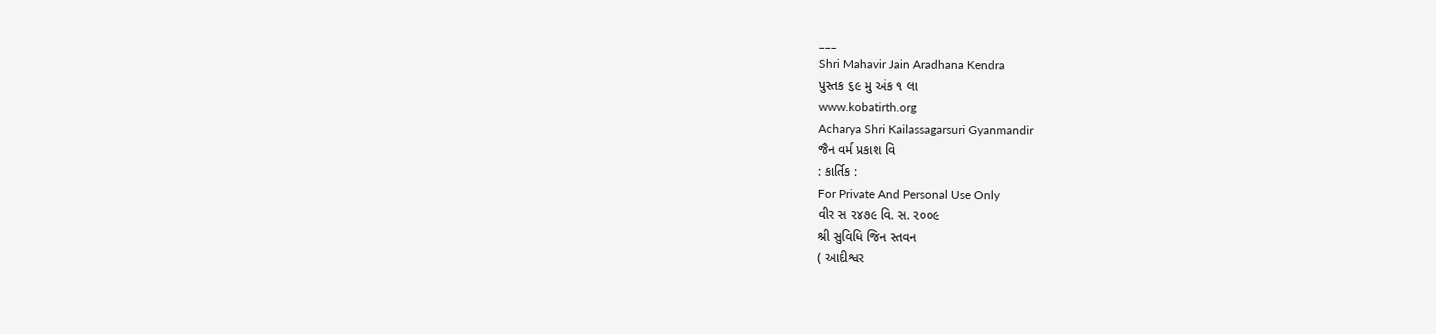___
Shri Mahavir Jain Aradhana Kendra
પુસ્તક ૬૯ મુ અંક ૧ લા
www.kobatirth.org
Acharya Shri Kailassagarsuri Gyanmandir
જૈન વર્મ પ્રકાશ વિ
: કાર્તિક :
For Private And Personal Use Only
વીર સ ૨૪૭૯ વિ. સ. ૨૦૦૯
શ્રી સુવિધિ જિન સ્તવન
( આદીશ્વર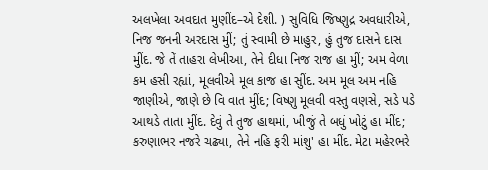અલખેલા અવદાત મુણીંદ–એ દેશી. ) સુવિધિ જિષ્ણુદ્ર અવધારીએ, નિજ જનની અરદાસ મુીં; તું સ્વામી છે માહુર, હું તુજ દાસને દાસ મુીંદ. જે તેં તાહરા લેખીઆ, તેને દીધા નિજ રાજ હા મુીં; અમ વેળા કમ હસી રહ્યાં, મૂલવીએ મૂલ કાજ હા સુીંદ. અમ મૂલ અમ નહિ જાણીએ, જાણે છે વિ વાત મુીંદ; વિષ્ણુ મૂલવી વસ્તુ વણસે, સડે પડે આથડે તાતા મુીંદ. દેવું તે તુજ હાથમાં, ખીજું તે બધું ખોટું હા મીંદ; કરુણાભર નજરે ચઢ્યા, તેને નહિ ફરી માંશુ' હા મીંદ. મેટા મહેરભરે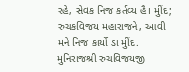રહે, સેવક નિજ કર્તવ્ય હૈ। મુીંદ; રુચકવિજય મહારાજને, આવી મને નિજ કાર્યો ડા મુીંદ. મુનિરાજશ્રી રુચવિજયજી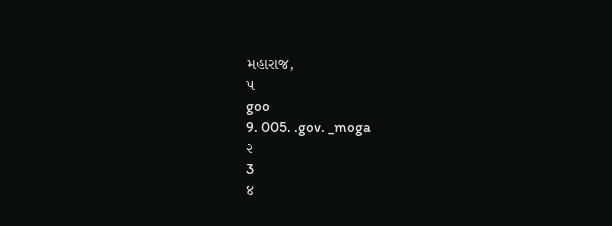મહારાજ,
૫
goo
9. 005. .gov. _moga
૨
3
४